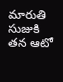మారుతి సుజుకి తన ఆటో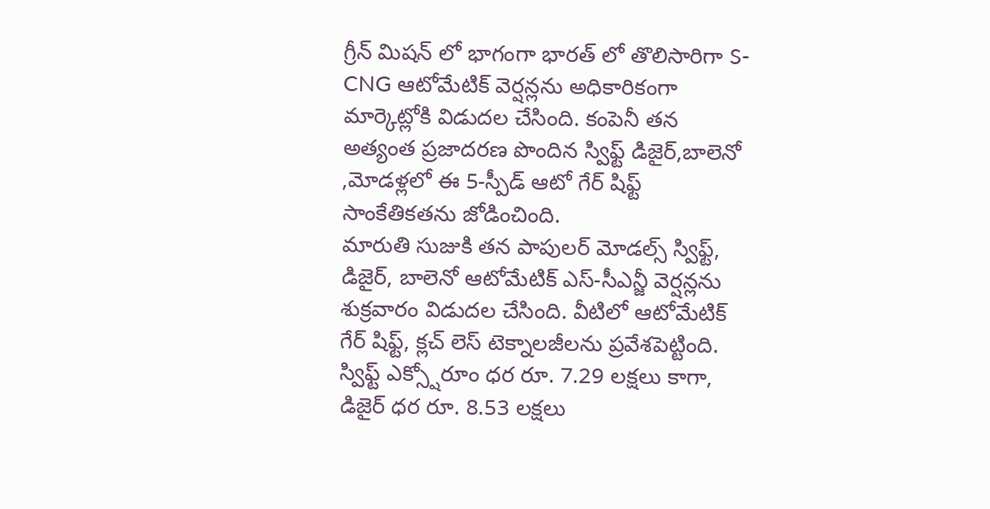గ్రీన్ మిషన్ లో భాగంగా భారత్ లో తొలిసారిగా S-CNG ఆటోమేటిక్ వెర్షన్లను అధికారికంగా మార్కెట్లోకి విడుదల చేసింది. కంపెనీ తన అత్యంత ప్రజాదరణ పొందిన స్విఫ్ట్ డిజైర్,బాలెనో ,మోడళ్లలో ఈ 5-స్పీడ్ ఆటో గేర్ షిఫ్ట్ సాంకేతికతను జోడించింది.
మారుతి సుజుకి తన పాపులర్ మోడల్స్ స్విఫ్ట్, డిజైర్, బాలెనో ఆటోమేటిక్ ఎస్-సీఎన్జీ వెర్షన్లను శుక్రవారం విడుదల చేసింది. వీటిలో ఆటోమేటిక్ గేర్ షిఫ్ట్, క్లచ్ లెస్ టెక్నాలజీలను ప్రవేశపెట్టింది. స్విఫ్ట్ ఎక్స్షోరూం ధర రూ. 7.29 లక్షలు కాగా, డిజైర్ ధర రూ. 8.53 లక్షలు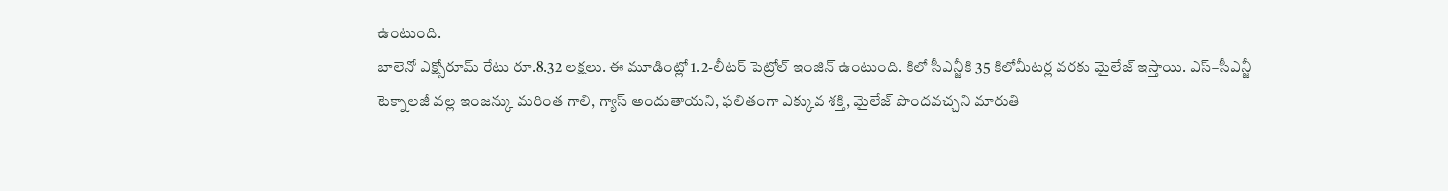ఉంటుంది.
బాలెనో ఎక్స్షోరూమ్ రేటు రూ.8.32 లక్షలు. ఈ మూడింట్లో 1.2-లీటర్ పెట్రోల్ ఇంజిన్ ఉంటుంది. కిలో సీఎన్జీకి 35 కిలోమీటర్ల వరకు మైలేజ్ ఇస్తాయి. ఎస్–సీఎన్జీ టెక్నాలజీ వల్ల ఇంజన్కు మరింత గాలి, గ్యాస్ అందుతాయని, ఫలితంగా ఎక్కువ శక్తి, మైలేజ్ పొందవచ్చని మారుతి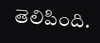తెలిపింది.